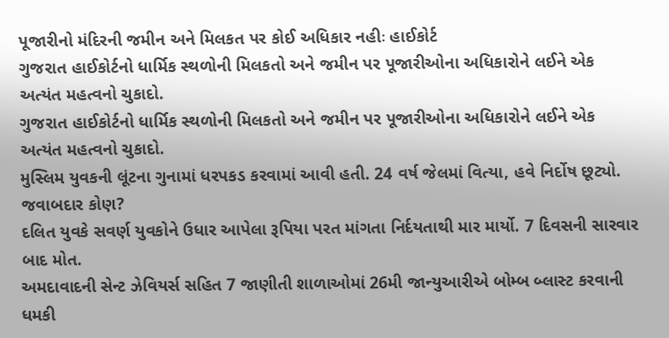પૂજારીનો મંદિરની જમીન અને મિલકત પર કોઈ અધિકાર નહીઃ હાઈકોર્ટ
ગુજરાત હાઈકોર્ટનો ધાર્મિક સ્થળોની મિલકતો અને જમીન પર પૂજારીઓના અધિકારોને લઈને એક અત્યંત મહત્વનો ચુકાદો.
ગુજરાત હાઈકોર્ટનો ધાર્મિક સ્થળોની મિલકતો અને જમીન પર પૂજારીઓના અધિકારોને લઈને એક અત્યંત મહત્વનો ચુકાદો.
મુસ્લિમ યુવકની લૂંટના ગુનામાં ધરપકડ કરવામાં આવી હતી. 24 વર્ષ જેલમાં વિત્યા, હવે નિર્દોષ છૂટ્યો. જવાબદાર કોણ?
દલિત યુવકે સવર્ણ યુવકોને ઉધાર આપેલા રૂપિયા પરત માંગતા નિર્દયતાથી માર માર્યો. 7 દિવસની સારવાર બાદ મોત.
અમદાવાદની સેન્ટ ઝેવિયર્સ સહિત 7 જાણીતી શાળાઓમાં 26મી જાન્યુઆરીએ બોમ્બ બ્લાસ્ટ કરવાની ધમકી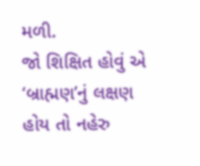મળી.
જો શિક્ષિત હોવું એ ‘બ્રાહ્મણ’નું લક્ષણ હોય તો નહેરુ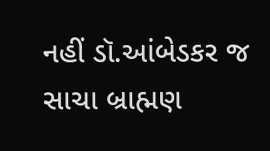નહીં ડૉ.આંબેડકર જ સાચા બ્રાહ્મણ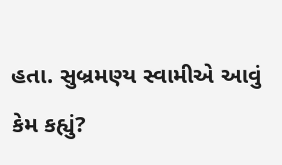હતા. સુબ્રમણ્ય સ્વામીએ આવું કેમ કહ્યું?